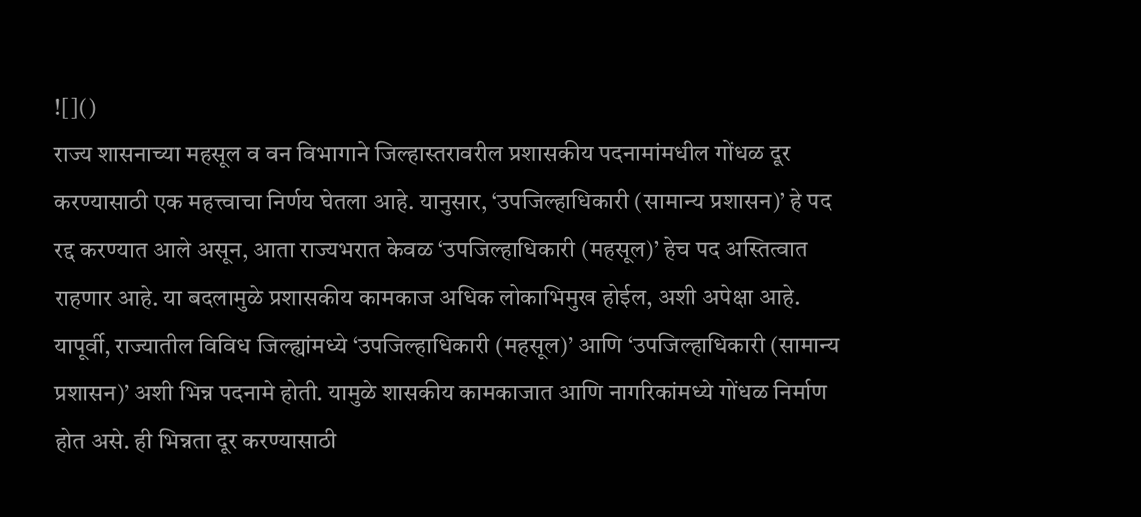![]()
राज्य शासनाच्या महसूल व वन विभागाने जिल्हास्तरावरील प्रशासकीय पदनामांमधील गोंधळ दूर करण्यासाठी एक महत्त्वाचा निर्णय घेतला आहे. यानुसार, ‘उपजिल्हाधिकारी (सामान्य प्रशासन)’ हे पद रद्द करण्यात आले असून, आता राज्यभरात केवळ ‘उपजिल्हाधिकारी (महसूल)’ हेच पद अस्तित्वात राहणार आहे. या बदलामुळे प्रशासकीय कामकाज अधिक लोकाभिमुख होईल, अशी अपेक्षा आहे. यापूर्वी, राज्यातील विविध जिल्ह्यांमध्ये ‘उपजिल्हाधिकारी (महसूल)’ आणि ‘उपजिल्हाधिकारी (सामान्य प्रशासन)’ अशी भिन्न पदनामे होती. यामुळे शासकीय कामकाजात आणि नागरिकांमध्ये गोंधळ निर्माण होत असे. ही भिन्नता दूर करण्यासाठी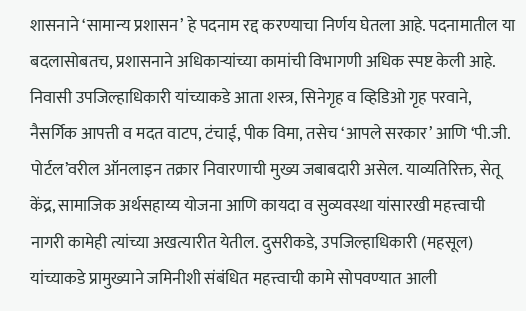शासनाने ‘सामान्य प्रशासन’ हे पदनाम रद्द करण्याचा निर्णय घेतला आहे. पदनामातील या बदलासोबतच, प्रशासनाने अधिकाऱ्यांच्या कामांची विभागणी अधिक स्पष्ट केली आहे. निवासी उपजिल्हाधिकारी यांच्याकडे आता शस्त्र, सिनेगृह व व्हिडिओ गृह परवाने, नैसर्गिक आपत्ती व मदत वाटप, टंचाई, पीक विमा, तसेच ‘आपले सरकार’ आणि ‘पी.जी. पोर्टल’वरील ऑनलाइन तक्रार निवारणाची मुख्य जबाबदारी असेल. याव्यतिरिक्त, सेतू केंद्र, सामाजिक अर्थसहाय्य योजना आणि कायदा व सुव्यवस्था यांसारखी महत्त्वाची नागरी कामेही त्यांच्या अखत्यारीत येतील. दुसरीकडे, उपजिल्हाधिकारी (महसूल) यांच्याकडे प्रामुख्याने जमिनीशी संबंधित महत्त्वाची कामे सोपवण्यात आली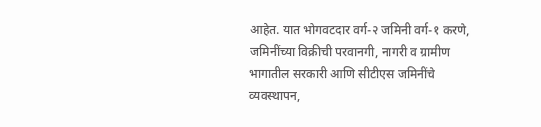आहेत. यात भोगवटदार वर्ग-२ जमिनी वर्ग-१ करणे, जमिनींच्या विक्रीची परवानगी, नागरी व ग्रामीण भागातील सरकारी आणि सीटीएस जमिनींचे व्यवस्थापन,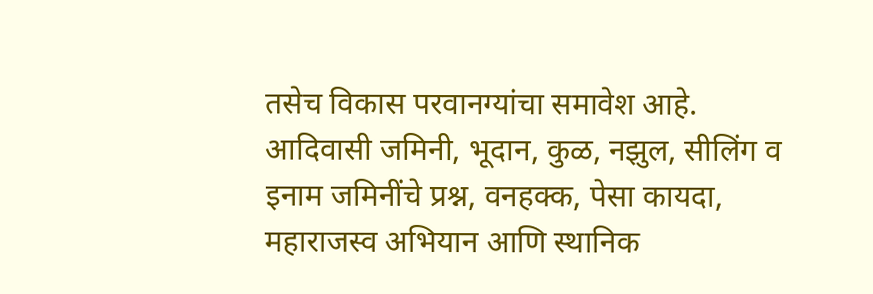तसेच विकास परवानग्यांचा समावेश आहे. आदिवासी जमिनी, भूदान, कुळ, नझुल, सीलिंग व इनाम जमिनींचे प्रश्न, वनहक्क, पेसा कायदा, महाराजस्व अभियान आणि स्थानिक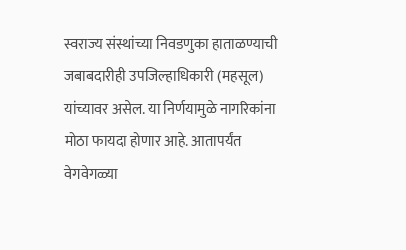स्वराज्य संस्थांच्या निवडणुका हाताळण्याची जबाबदारीही उपजिल्हाधिकारी (महसूल) यांच्यावर असेल. या निर्णयामुळे नागरिकांना मोठा फायदा होणार आहे. आतापर्यंत वेगवेगळ्या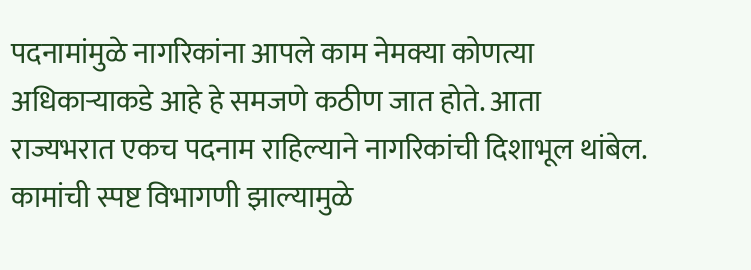पदनामांमुळे नागरिकांना आपले काम नेमक्या कोणत्या अधिकाऱ्याकडे आहे हे समजणे कठीण जात होते. आता राज्यभरात एकच पदनाम राहिल्याने नागरिकांची दिशाभूल थांबेल. कामांची स्पष्ट विभागणी झाल्यामुळे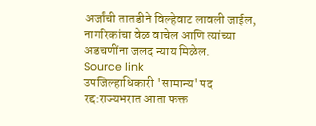अर्जांची तातडीने विल्हेवाट लावली जाईल, नागरिकांचा वेळ वाचेल आणि त्यांच्या अडचणींना जलद न्याय मिळेल.
Source link
उपजिल्हाधिकारी 'सामान्य' पद रद्द:राज्यभरात आता फक्त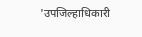'उपजिल्हाधिकारी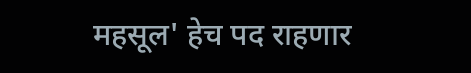महसूल' हेच पद राहणार